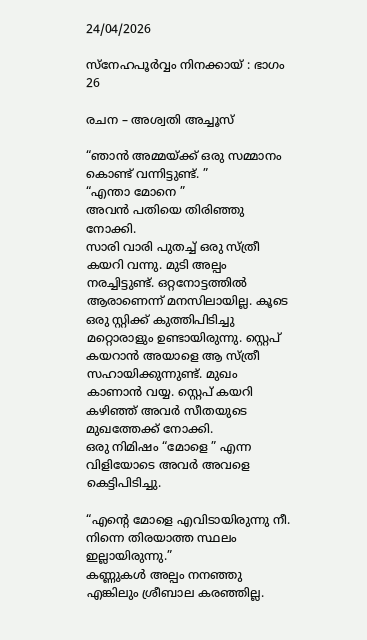24/04/2026

സ്നേഹപൂർവ്വം നിനക്കായ് : ഭാഗം 26

രചന – അശ്വതി അച്ചൂസ്

“ഞാൻ അമ്മയ്ക്ക് ഒരു സമ്മാനം കൊണ്ട് വന്നിട്ടുണ്ട്. ”
“എന്താ മോനെ ”
അവൻ പതിയെ തിരിഞ്ഞു നോക്കി.
സാരി വാരി പുതച്ച് ഒരു സ്ത്രീ കയറി വന്നു. മുടി അല്പം നരച്ചിട്ടുണ്ട്. ഒറ്റനോട്ടത്തിൽ ആരാണെന്ന് മനസിലായില്ല. കൂടെ ഒരു സ്റ്റിക്ക് കുത്തിപിടിച്ചു മറ്റൊരാളും ഉണ്ടായിരുന്നു. സ്റ്റെപ് കയറാൻ അയാളെ ആ സ്ത്രീ സഹായിക്കുന്നുണ്ട്. മുഖം കാണാൻ വയ്യ. സ്റ്റെപ് കയറി കഴിഞ്ഞ് അവർ സീതയുടെ മുഖത്തേക്ക് നോക്കി.
ഒരു നിമിഷം “മോളെ ” എന്ന വിളിയോടെ അവർ അവളെ കെട്ടിപിടിച്ചു.

“എന്റെ മോളെ എവിടായിരുന്നു നീ. നിന്നെ തിരയാത്ത സ്ഥലം ഇല്ലായിരുന്നു.”
കണ്ണുകൾ അല്പം നനഞ്ഞു എങ്കിലും ശ്രീബാല കരഞ്ഞില്ല.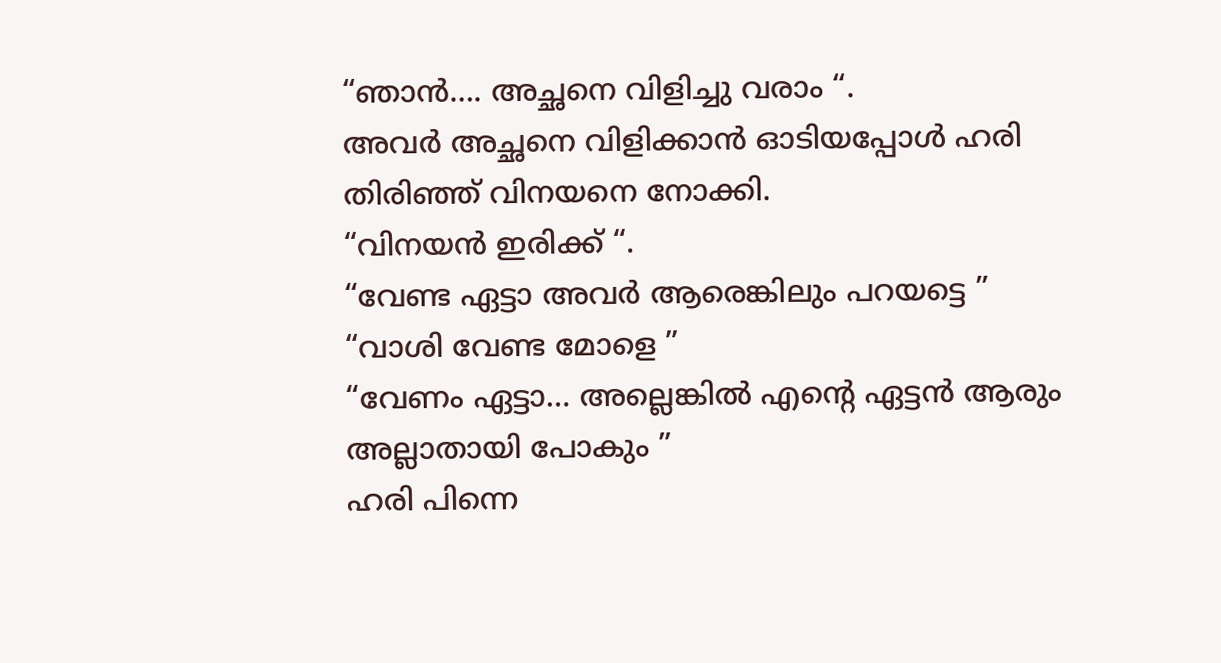“ഞാൻ…. അച്ഛനെ വിളിച്ചു വരാം “.
അവർ അച്ഛനെ വിളിക്കാൻ ഓടിയപ്പോൾ ഹരി തിരിഞ്ഞ് വിനയനെ നോക്കി.
“വിനയൻ ഇരിക്ക് “.
“വേണ്ട ഏട്ടാ അവർ ആരെങ്കിലും പറയട്ടെ ”
“വാശി വേണ്ട മോളെ ”
“വേണം ഏട്ടാ… അല്ലെങ്കിൽ എന്റെ ഏട്ടൻ ആരും അല്ലാതായി പോകും ”
ഹരി പിന്നെ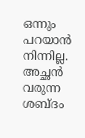ഒന്നും പറയാൻ നിന്നില്ല.
അച്ഛൻ വരുന്ന ശബ്ദം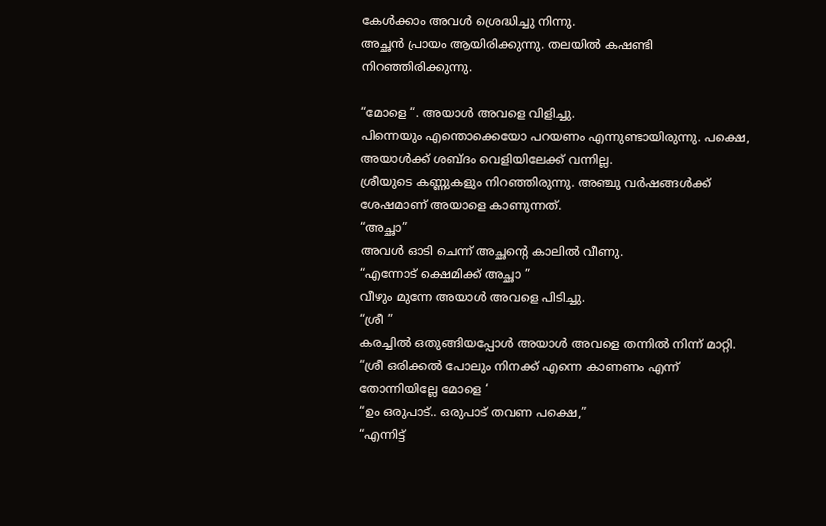കേൾക്കാം അവൾ ശ്രെദ്ധിച്ചു നിന്നു.
അച്ഛൻ പ്രായം ആയിരിക്കുന്നു. തലയിൽ കഷണ്ടി നിറഞ്ഞിരിക്കുന്നു.

“മോളെ “. അയാൾ അവളെ വിളിച്ചു.
പിന്നെയും എന്തൊക്കെയോ പറയണം എന്നുണ്ടായിരുന്നു. പക്ഷെ, അയാൾക്ക് ശബ്ദം വെളിയിലേക്ക് വന്നില്ല.
ശ്രീയുടെ കണ്ണുകളും നിറഞ്ഞിരുന്നു. അഞ്ചു വർഷങ്ങൾക്ക് ശേഷമാണ് അയാളെ കാണുന്നത്.
“അച്ഛാ”
അവൾ ഓടി ചെന്ന് അച്ഛന്റെ കാലിൽ വീണു.
“എന്നോട് ക്ഷെമിക്ക് അച്ഛാ ”
വീഴും മുന്നേ അയാൾ അവളെ പിടിച്ചു.
“ശ്രീ ”
കരച്ചിൽ ഒതുങ്ങിയപ്പോൾ അയാൾ അവളെ തന്നിൽ നിന്ന് മാറ്റി.
“ശ്രീ ഒരിക്കൽ പോലും നിനക്ക് എന്നെ കാണണം എന്ന് തോന്നിയില്ലേ മോളെ ‘
“ഉം ഒരുപാട്.. ഒരുപാട് തവണ പക്ഷെ,”
“എന്നിട്ട്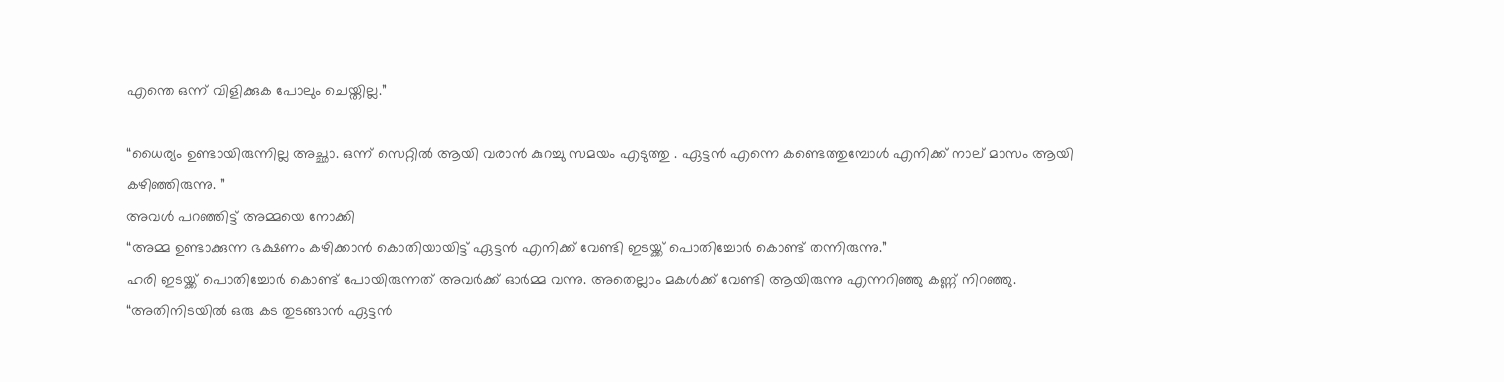എന്തെ ഒന്ന് വിളിക്കുക പോലും ചെയ്തില്ല.”

“ധൈര്യം ഉണ്ടായിരുന്നില്ല അച്ഛാ. ഒന്ന് സെറ്റിൽ ആയി വരാൻ കുറച്ചു സമയം എടുത്തു . ഏട്ടൻ എന്നെ കണ്ടെത്തുമ്പോൾ എനിക്ക് നാല് മാസം ആയി കഴിഞ്ഞിരുന്നു. ”
അവൾ പറഞ്ഞിട്ട് അമ്മയെ നോക്കി
“അമ്മ ഉണ്ടാക്കുന്ന ഭക്ഷണം കഴിക്കാൻ കൊതിയായിട്ട് ഏട്ടൻ എനിക്ക് വേണ്ടി ഇടയ്ക്ക് പൊതിച്ചോർ കൊണ്ട് തന്നിരുന്നു.”
ഹരി ഇടയ്ക്ക് പൊതിച്ചോർ കൊണ്ട് പോയിരുന്നത് അവർക്ക് ഓർമ്മ വന്നു. അതെല്ലാം മകൾക്ക് വേണ്ടി ആയിരുന്നു എന്നറിഞ്ഞു കണ്ണ് നിറഞ്ഞു.
“അതിനിടയിൽ ഒരു കട തുടങ്ങാൻ ഏട്ടൻ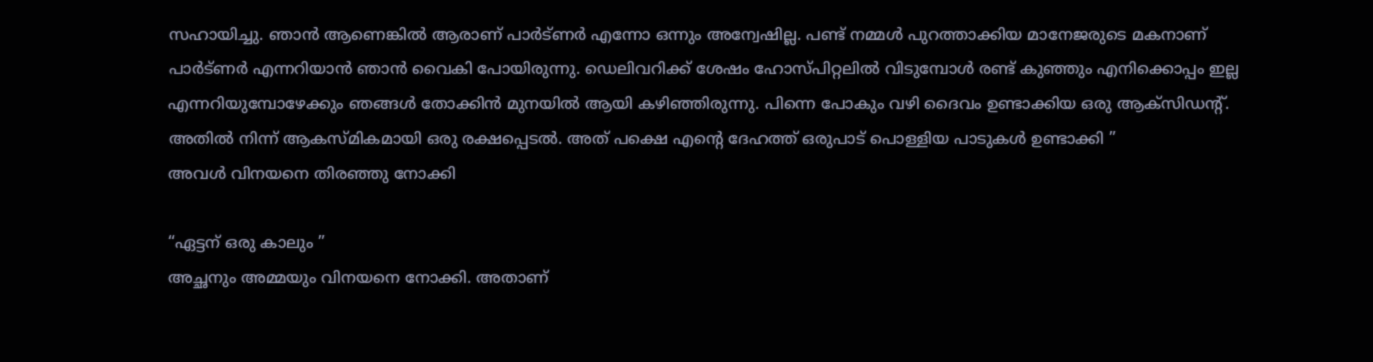സഹായിച്ചു. ഞാൻ ആണെങ്കിൽ ആരാണ് പാർട്ണർ എന്നോ ഒന്നും അന്വേഷില്ല. പണ്ട് നമ്മൾ പുറത്താക്കിയ മാനേജരുടെ മകനാണ് പാർട്ണർ എന്നറിയാൻ ഞാൻ വൈകി പോയിരുന്നു. ഡെലിവറിക്ക് ശേഷം ഹോസ്പിറ്റലിൽ വിടുമ്പോൾ രണ്ട് കുഞ്ഞും എനിക്കൊപ്പം ഇല്ല എന്നറിയുമ്പോഴേക്കും ഞങ്ങൾ തോക്കിൻ മുനയിൽ ആയി കഴിഞ്ഞിരുന്നു. പിന്നെ പോകും വഴി ദൈവം ഉണ്ടാക്കിയ ഒരു ആക്സിഡന്റ്. അതിൽ നിന്ന് ആകസ്മികമായി ഒരു രക്ഷപ്പെടൽ. അത് പക്ഷെ എന്റെ ദേഹത്ത് ഒരുപാട് പൊള്ളിയ പാടുകൾ ഉണ്ടാക്കി ”
അവൾ വിനയനെ തിരഞ്ഞു നോക്കി

“ഏട്ടന് ഒരു കാലും ”
അച്ഛനും അമ്മയും വിനയനെ നോക്കി. അതാണ്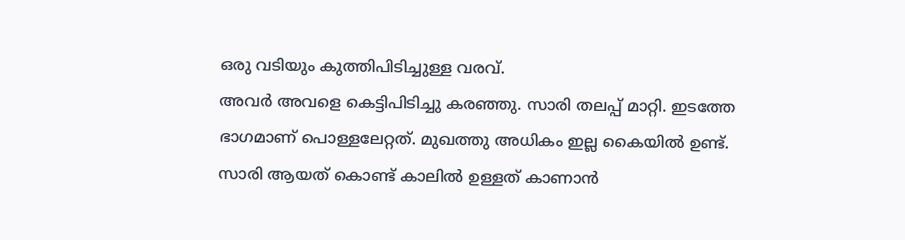ഒരു വടിയും കുത്തിപിടിച്ചുള്ള വരവ്.
അവർ അവളെ കെട്ടിപിടിച്ചു കരഞ്ഞു. സാരി തലപ്പ് മാറ്റി. ഇടത്തേ ഭാഗമാണ് പൊള്ളലേറ്റത്. മുഖത്തു അധികം ഇല്ല കൈയിൽ ഉണ്ട്. സാരി ആയത് കൊണ്ട് കാലിൽ ഉള്ളത് കാണാൻ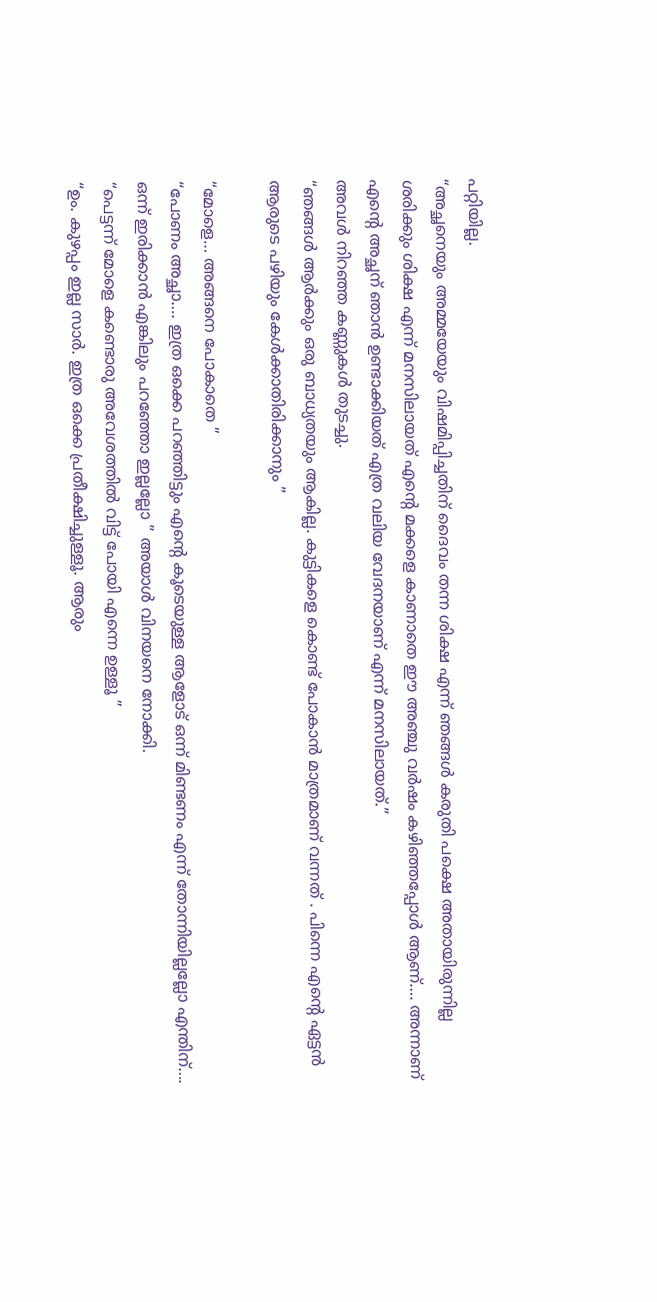പറ്റിയില്ല.
“അച്ഛനെയും അമ്മയേയും വിഷമിപ്പിച്ചതിന് ദൈവം തന്ന ശിക്ഷ എന്ന് ഞങ്ങൾ കരുതി പക്ഷെ അതായിരുന്നില്ല ശരിക്കും ശിക്ഷ എന്ന് മനസിലായത് എന്റെ മക്കളെ കാണാതെ ഈ അഞ്ചു വർഷം കഴിഞ്ഞപ്പോൾ ആണ്…. അന്നാണ് എന്റെ അച്ഛന് ഞാൻ ഉണ്ടാക്കിയത് എത്ര വലിയ വേദനയാണ് എന്ന് മനസിലായത്.”
അവൾ നിറഞ്ഞ കണ്ണുകൾ തുടച്ചു.
“ഞങ്ങൾ ആർക്കും ഒരു ബാധ്യതയും ആകില്ല. കുട്ടികളെ കൊണ്ട് പോകാൻ മാത്രമാണ് വന്നത് . പിന്നെ എന്റെ ഏട്ടൻ ആരുടെ പഴിയും കേൾക്കാതിരിക്കാനും ”

“മോളെ… അങ്ങനെ പോകാതെ ”
“പോണം അച്ഛാ…. ഇത്ര ഒക്കെ പറഞ്ഞിട്ടും എന്റെ കൂടെയുള്ള ആളോട് ഒന്ന് മിണ്ടണം എന്ന് തോന്നിയില്ലല്ലോ എന്തിന്…. ഒന്ന് ഇരിക്കാൻ എങ്കിലും പറഞ്ഞോ ഇല്ലല്ലോ ” അയാൾ വിനയനെ നോക്കി.
“പെട്ടന്ന് മോളെ കണ്ടൊരു അവേശത്തിൽ വിട്ട് പോയി എന്നെ ഉള്ളൂ ”
“ഉം. കുഴപ്പം ഇല്ല സാർ. ഇത്ര ഒക്കെ പ്രതീക്ഷിച്ചുള്ളൂ. ആരും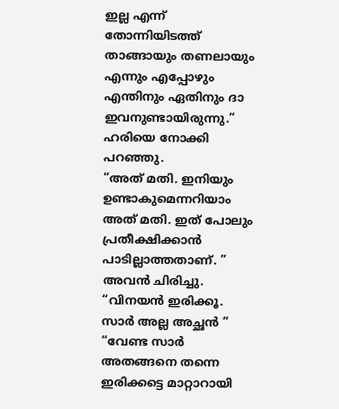ഇല്ല എന്ന് തോന്നിയിടത്ത് താങ്ങായും തണലായും എന്നും എപ്പോഴും എന്തിനും ഏതിനും ദാ ഇവനുണ്ടായിരുന്നു.” ഹരിയെ നോക്കി പറഞ്ഞു.
“അത് മതി. ഇനിയും ഉണ്ടാകുമെന്നറിയാം അത് മതി. ഇത് പോലും പ്രതീക്ഷിക്കാൻ പാടില്ലാത്തതാണ്. ”
അവൻ ചിരിച്ചു.
“വിനയൻ ഇരിക്കൂ. സാർ അല്ല അച്ഛൻ ”
“വേണ്ട സാർ അതങ്ങനെ തന്നെ ഇരിക്കട്ടെ മാറ്റാറായി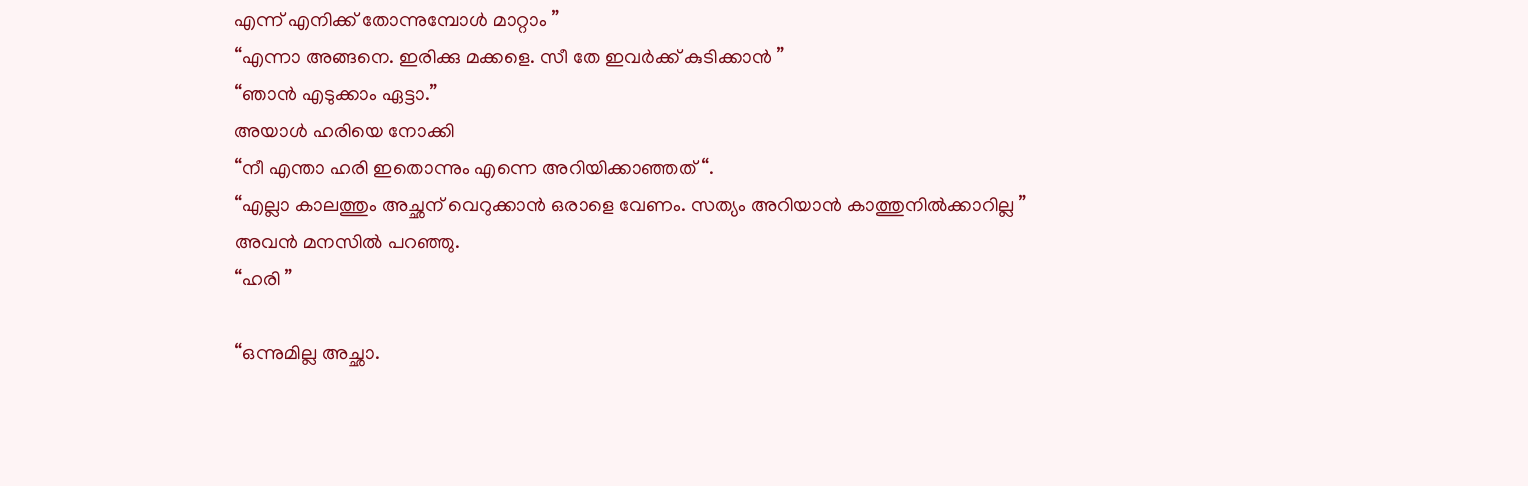എന്ന് എനിക്ക് തോന്നുമ്പോൾ മാറ്റാം ”
“എന്നാ അങ്ങനെ. ഇരിക്കു മക്കളെ. സീ തേ ഇവർക്ക് കുടിക്കാൻ ”
“ഞാൻ എടുക്കാം ഏട്ടാ.”
അയാൾ ഹരിയെ നോക്കി
“നീ എന്താ ഹരി ഇതൊന്നും എന്നെ അറിയിക്കാഞ്ഞത് “.
“എല്ലാ കാലത്തും അച്ഛന് വെറുക്കാൻ ഒരാളെ വേണം. സത്യം അറിയാൻ കാത്തുനിൽക്കാറില്ല ”
അവൻ മനസിൽ പറഞ്ഞു.
“ഹരി ”

“ഒന്നുമില്ല അച്ഛാ.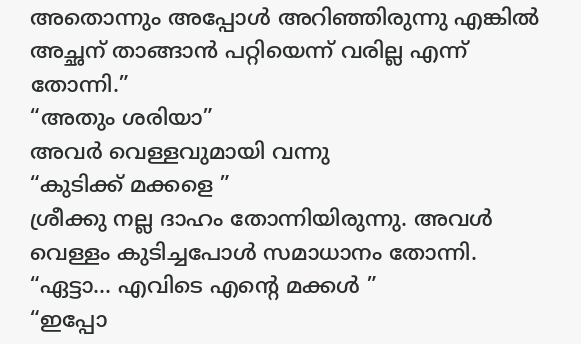അതൊന്നും അപ്പോൾ അറിഞ്ഞിരുന്നു എങ്കിൽ അച്ഛന് താങ്ങാൻ പറ്റിയെന്ന് വരില്ല എന്ന് തോന്നി.”
“അതും ശരിയാ”
അവർ വെള്ളവുമായി വന്നു
“കുടിക്ക് മക്കളെ ”
ശ്രീക്കു നല്ല ദാഹം തോന്നിയിരുന്നു. അവൾ വെള്ളം കുടിച്ചപോൾ സമാധാനം തോന്നി.
“ഏട്ടാ… എവിടെ എന്റെ മക്കൾ ”
“ഇപ്പോ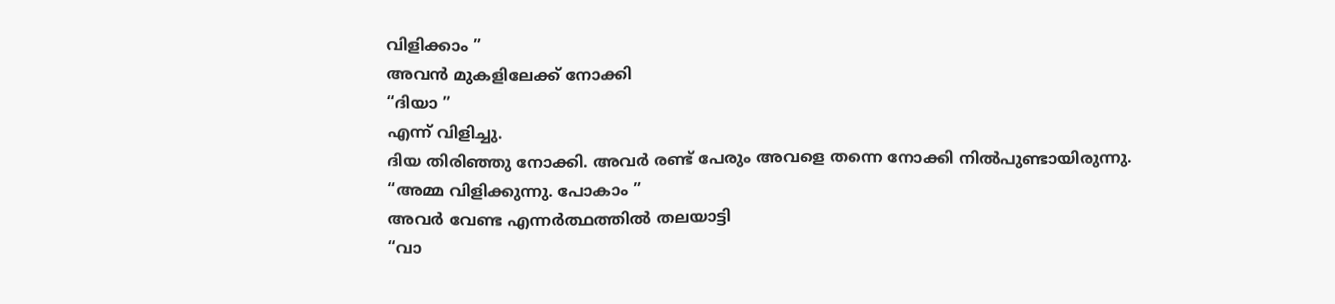വിളിക്കാം ”
അവൻ മുകളിലേക്ക് നോക്കി
“ദിയാ ”
എന്ന് വിളിച്ചു.
ദിയ തിരിഞ്ഞു നോക്കി. അവർ രണ്ട് പേരും അവളെ തന്നെ നോക്കി നിൽപുണ്ടായിരുന്നു.
“അമ്മ വിളിക്കുന്നു. പോകാം ”
അവർ വേണ്ട എന്നർത്ഥത്തിൽ തലയാട്ടി
“വാ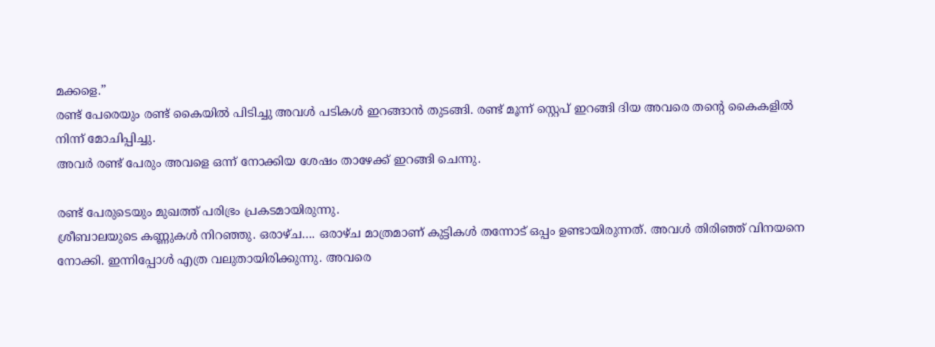മക്കളെ.”
രണ്ട് പേരെയും രണ്ട് കൈയിൽ പിടിച്ചു അവൾ പടികൾ ഇറങ്ങാൻ തുടങ്ങി. രണ്ട് മൂന്ന് സ്റ്റെപ് ഇറങ്ങി ദിയ അവരെ തന്റെ കൈകളിൽ നിന്ന് മോചിപ്പിച്ചു.
അവർ രണ്ട് പേരും അവളെ ഒന്ന് നോക്കിയ ശേഷം താഴേക്ക് ഇറങ്ങി ചെന്നു.

രണ്ട് പേരുടെയും മുഖത്ത് പരിഭ്രം പ്രകടമായിരുന്നു.
ശ്രീബാലയുടെ കണ്ണുകൾ നിറഞ്ഞു. ഒരാഴ്ച…. ഒരാഴ്ച മാത്രമാണ് കുട്ടികൾ തന്നോട് ഒപ്പം ഉണ്ടായിരുന്നത്. അവൾ തിരിഞ്ഞ് വിനയനെ നോക്കി. ഇന്നിപ്പോൾ എത്ര വലുതായിരിക്കുന്നു. അവരെ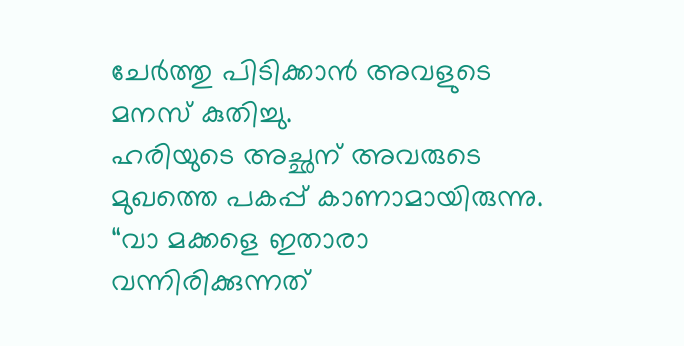ചേർത്തു പിടിക്കാൻ അവളുടെ മനസ് കുതിച്ചു.
ഹരിയുടെ അച്ഛന് അവരുടെ മുഖത്തെ പകപ്പ് കാണാമായിരുന്നു.
“വാ മക്കളെ ഇതാരാ വന്നിരിക്കുന്നത്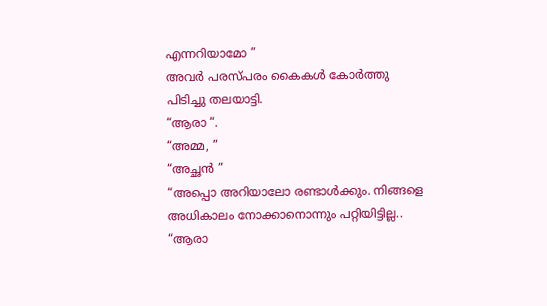എന്നറിയാമോ ”
അവർ പരസ്പരം കൈകൾ കോർത്തു പിടിച്ചു തലയാട്ടി.
“ആരാ “.
“അമ്മ, ”
“അച്ഛൻ ”
“അപ്പൊ അറിയാലോ രണ്ടാൾക്കും. നിങ്ങളെ അധികാലം നോക്കാനൊന്നും പറ്റിയിട്ടില്ല..
“ആരാ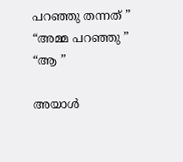പറഞ്ഞു തന്നത് ”
“അമ്മ പറഞ്ഞു ”
“ആ ”

അയാൾ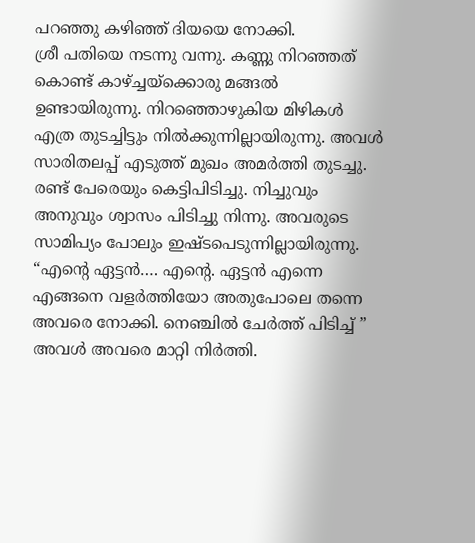പറഞ്ഞു കഴിഞ്ഞ് ദിയയെ നോക്കി.
ശ്രീ പതിയെ നടന്നു വന്നു. കണ്ണു നിറഞ്ഞത് കൊണ്ട് കാഴ്ച്ചയ്ക്കൊരു മങ്ങൽ ഉണ്ടായിരുന്നു. നിറഞ്ഞൊഴുകിയ മിഴികൾ എത്ര തുടച്ചിട്ടും നിൽക്കുന്നില്ലായിരുന്നു. അവൾ സാരിതലപ്പ് എടുത്ത് മുഖം അമർത്തി തുടച്ചു. രണ്ട് പേരെയും കെട്ടിപിടിച്ചു. നിച്ചുവും അനുവും ശ്വാസം പിടിച്ചു നിന്നു. അവരുടെ സാമിപ്യം പോലും ഇഷ്ടപെടുന്നില്ലായിരുന്നു.
“എന്റെ ഏട്ടൻ…. എന്റെ. ഏട്ടൻ എന്നെ എങ്ങനെ വളർത്തിയോ അതുപോലെ തന്നെ അവരെ നോക്കി. നെഞ്ചിൽ ചേർത്ത് പിടിച്ച് ”
അവൾ അവരെ മാറ്റി നിർത്തി.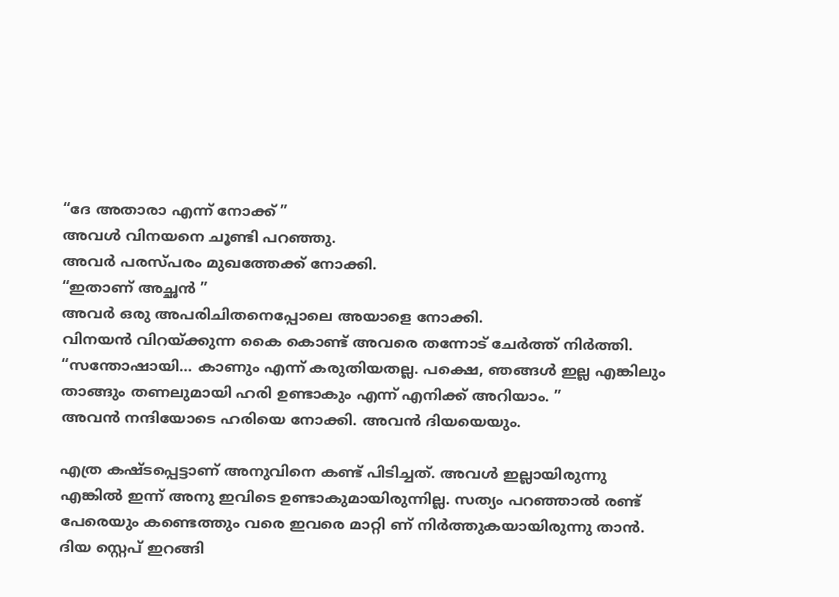“ദേ അതാരാ എന്ന് നോക്ക് ”
അവൾ വിനയനെ ചൂണ്ടി പറഞ്ഞു.
അവർ പരസ്പരം മുഖത്തേക്ക് നോക്കി.
“ഇതാണ് അച്ഛൻ ”
അവർ ഒരു അപരിചിതനെപ്പോലെ അയാളെ നോക്കി.
വിനയൻ വിറയ്ക്കുന്ന കൈ കൊണ്ട് അവരെ തന്നോട് ചേർത്ത് നിർത്തി.
“സന്തോഷായി… കാണും എന്ന് കരുതിയതല്ല. പക്ഷെ, ഞങ്ങൾ ഇല്ല എങ്കിലും താങ്ങും തണലുമായി ഹരി ഉണ്ടാകും എന്ന് എനിക്ക് അറിയാം. ”
അവൻ നന്ദിയോടെ ഹരിയെ നോക്കി. അവൻ ദിയയെയും.

എത്ര കഷ്ടപ്പെട്ടാണ് അനുവിനെ കണ്ട് പിടിച്ചത്. അവൾ ഇല്ലായിരുന്നു എങ്കിൽ ഇന്ന് അനു ഇവിടെ ഉണ്ടാകുമായിരുന്നില്ല. സത്യം പറഞ്ഞാൽ രണ്ട് പേരെയും കണ്ടെത്തും വരെ ഇവരെ മാറ്റി ണ് നിർത്തുകയായിരുന്നു താൻ.
ദിയ സ്റ്റെപ് ഇറങ്ങി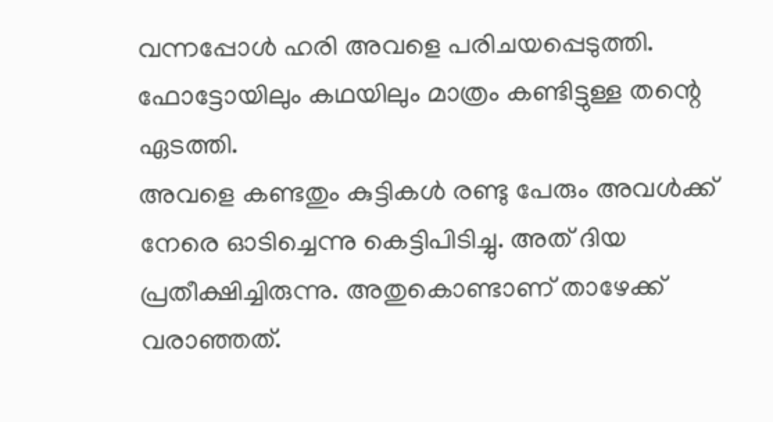വന്നപ്പോൾ ഹരി അവളെ പരിചയപ്പെടുത്തി. ഫോട്ടോയിലും കഥയിലും മാത്രം കണ്ടിട്ടുള്ള തന്റെ ഏടത്തി.
അവളെ കണ്ടതും കുട്ടികൾ രണ്ടു പേരും അവൾക്ക് നേരെ ഓടിച്ചെന്നു കെട്ടിപിടിച്ചു. അത് ദിയ പ്രതീക്ഷിച്ചിരുന്നു. അതുകൊണ്ടാണ് താഴേക്ക് വരാഞ്ഞത്.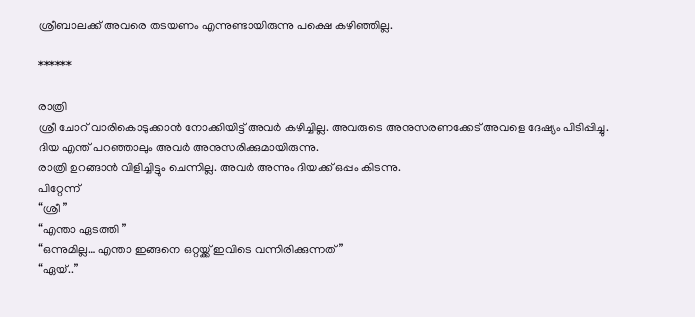ശ്രീബാലക്ക് അവരെ തടയണം എന്നുണ്ടായിരുന്നു പക്ഷെ കഴിഞ്ഞില്ല.

******

രാത്രി
ശ്രീ ചോറ് വാരികൊടുക്കാൻ നോക്കിയിട്ട് അവർ കഴിച്ചില്ല. അവരുടെ അനുസരണക്കേട് അവളെ ദേഷ്യം പിടിപ്പിച്ചു.
ദിയ എന്ത്‌ പറഞ്ഞാലും അവർ അനുസരിക്കുമായിരുന്നു.
രാത്രി ഉറങ്ങാൻ വിളിച്ചിട്ടും ചെന്നില്ല. അവർ അന്നും ദിയക്ക് ഒപ്പം കിടന്നു.
പിറ്റേന്ന്
“ശ്രീ ”
“എന്താ ഏടത്തി ”
“ഒന്നുമില്ല… എന്താ ഇങ്ങനെ ഒറ്റയ്ക്ക് ഇവിടെ വന്നിരിക്കുന്നത് ”
“ഏയ്‌..”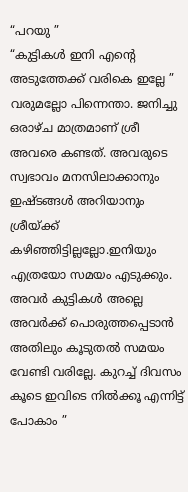“പറയു ”
“കുട്ടികൾ ഇനി എന്റെ അടുത്തേക്ക് വരികെ ഇല്ലേ ”
വരുമല്ലോ പിന്നെന്താ. ജനിച്ചു ഒരാഴ്ച മാത്രമാണ് ശ്രീ അവരെ കണ്ടത്. അവരുടെ സ്വഭാവം മനസിലാക്കാനും ഇഷ്ടങ്ങൾ അറിയാനും ശ്രീയ്ക്ക് കഴിഞ്ഞിട്ടില്ലല്ലോ.ഇനിയും എത്രയോ സമയം എടുക്കും. അവർ കുട്ടികൾ അല്ലെ അവർക്ക് പൊരുത്തപ്പെടാൻ അതിലും കൂടുതൽ സമയം വേണ്ടി വരില്ലേ. കുറച്ച് ദിവസം കൂടെ ഇവിടെ നിൽക്കൂ എന്നിട്ട് പോകാം ”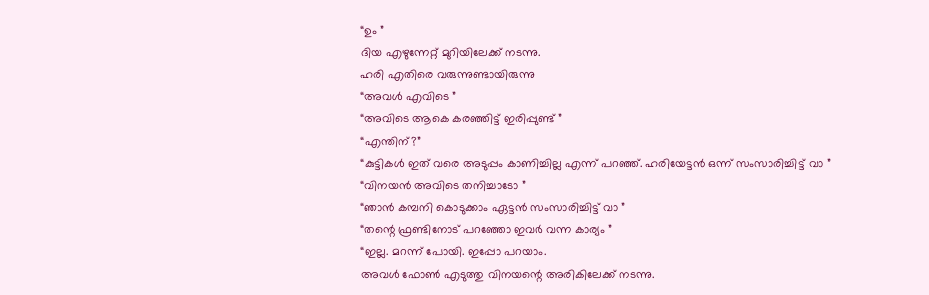“ഉം ”
ദിയ എഴുന്നേറ്റ് മുറിയിലേക്ക് നടന്നു.
ഹരി എതിരെ വരുന്നുണ്ടായിരുന്നു
“അവൾ എവിടെ ”
“അവിടെ ആകെ കരഞ്ഞിട്ട് ഇരിപ്പുണ്ട് ”
“എന്തിന്?”
“കുട്ടികൾ ഇത് വരെ അടുപ്പം കാണിച്ചില്ല എന്ന് പറഞ്ഞ്. ഹരിയേട്ടൻ ഒന്ന് സംസാരിച്ചിട്ട് വാ ”
“വിനയൻ അവിടെ തനിച്ചാടോ ”
“ഞാൻ കമ്പനി കൊടുക്കാം ഏട്ടൻ സംസാരിച്ചിട്ട് വാ ”
“തന്റെ ഫ്രണ്ടിനോട്‌ പറഞ്ഞോ ഇവർ വന്ന കാര്യം ”
“ഇല്ല. മറന്ന് പോയി. ഇപ്പോ പറയാം.
അവൾ ഫോൺ എടുത്തു വിനയന്റെ അരികിലേക്ക് നടന്നു.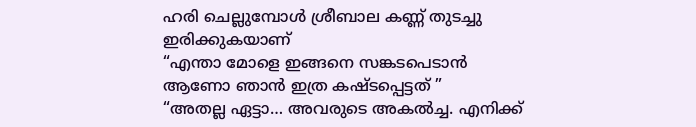ഹരി ചെല്ലുമ്പോൾ ശ്രീബാല കണ്ണ് തുടച്ചു ഇരിക്കുകയാണ്
“എന്താ മോളെ ഇങ്ങനെ സങ്കടപെടാൻ ആണോ ഞാൻ ഇത്ര കഷ്ടപ്പെട്ടത് ”
“അതല്ല ഏട്ടാ… അവരുടെ അകൽച്ച. എനിക്ക്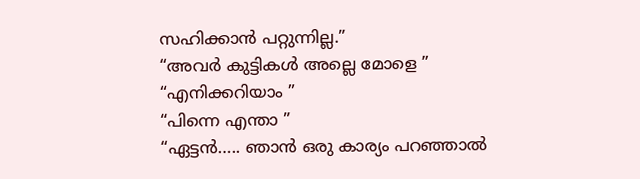സഹിക്കാൻ പറ്റുന്നില്ല.”
“അവർ കുട്ടികൾ അല്ലെ മോളെ ”
“എനിക്കറിയാം ”
“പിന്നെ എന്താ ”
“ഏട്ടൻ….. ഞാൻ ഒരു കാര്യം പറഞ്ഞാൽ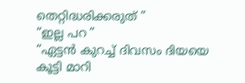തെറ്റിദ്ധരിക്കരുത് ”
“ഇല്ല പറ ”
“ഏട്ടൻ കുറച്ച് ദിവസം ദിയയെ കൂട്ടി മാറി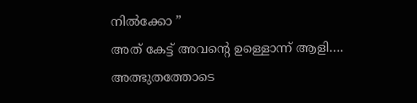നിൽക്കോ ”
അത് കേട്ട് അവന്റെ ഉള്ളൊന്ന് ആളി…. അത്ഭുതത്തോടെ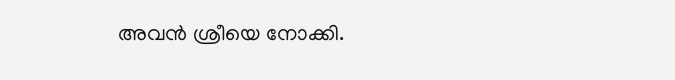അവൻ ശ്രീയെ നോക്കി.